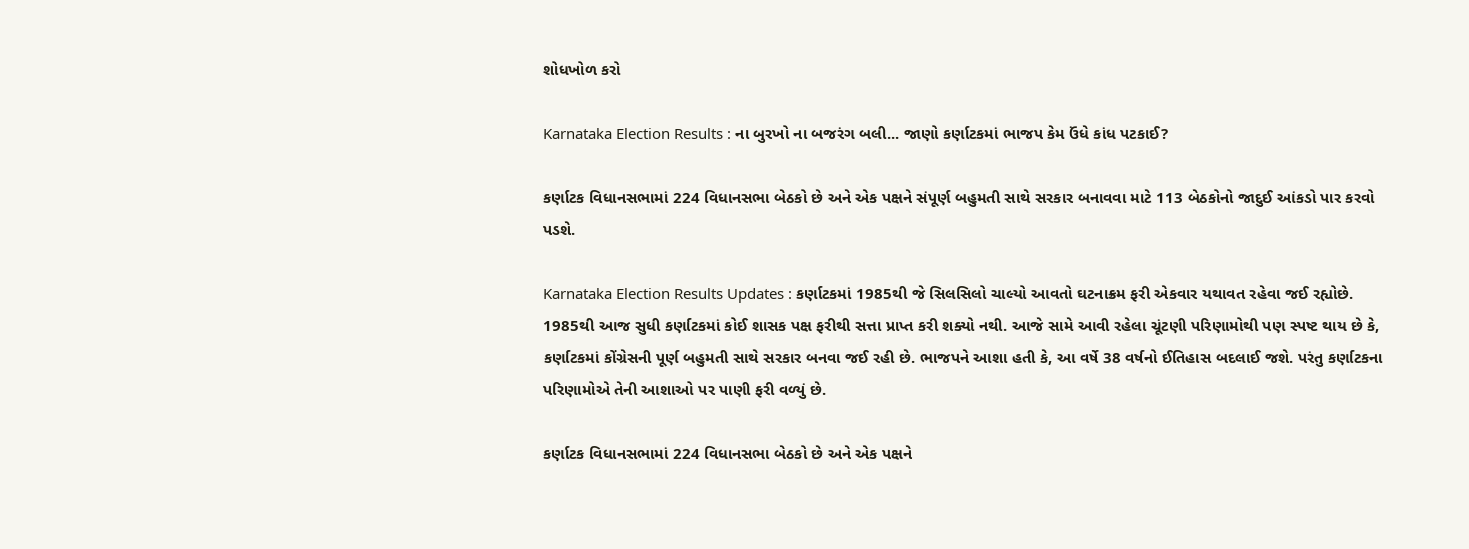શોધખોળ કરો

Karnataka Election Results : ના બુરખો ના બજરંગ બલી... જાણો કર્ણાટકમાં ભાજપ કેમ ઉંધે કાંધ પટકાઈ?

કર્ણાટક વિધાનસભામાં 224 વિધાનસભા બેઠકો છે અને એક પક્ષને સંપૂર્ણ બહુમતી સાથે સરકાર બનાવવા માટે 113 બેઠકોનો જાદુઈ આંકડો પાર કરવો પડશે.

Karnataka Election Results Updates : કર્ણાટકમાં 1985થી જે સિલસિલો ચાલ્યો આવતો ઘટનાક્રમ ફરી એકવાર યથાવત રહેવા જઈ રહ્યોછે. 1985થી આજ સુધી કર્ણાટકમાં કોઈ શાસક પક્ષ ફરીથી સત્તા પ્રાપ્ત કરી શક્યો નથી. આજે સામે આવી રહેલા ચૂંટણી પરિણામોથી પણ સ્પષ્ટ થાય છે કે, કર્ણાટકમાં કોંગ્રેસની પૂર્ણ બહુમતી સાથે સરકાર બનવા જઈ રહી છે. ભાજપને આશા હતી કે, આ વર્ષે 38 વર્ષનો ઈતિહાસ બદલાઈ જશે. પરંતુ કર્ણાટકના પરિણામોએ તેની આશાઓ પર પાણી ફરી વળ્યું છે.

કર્ણાટક વિધાનસભામાં 224 વિધાનસભા બેઠકો છે અને એક પક્ષને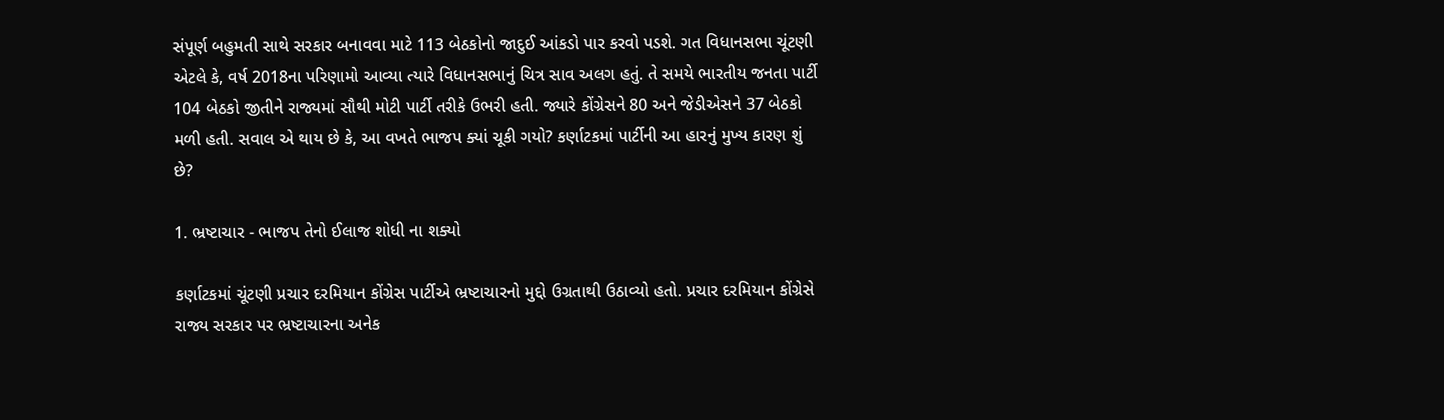સંપૂર્ણ બહુમતી સાથે સરકાર બનાવવા માટે 113 બેઠકોનો જાદુઈ આંકડો પાર કરવો પડશે. ગત વિધાનસભા ચૂંટણી એટલે કે, વર્ષ 2018ના પરિણામો આવ્યા ત્યારે વિધાનસભાનું ચિત્ર સાવ અલગ હતું. તે સમયે ભારતીય જનતા પાર્ટી 104 બેઠકો જીતીને રાજ્યમાં સૌથી મોટી પાર્ટી તરીકે ઉભરી હતી. જ્યારે કોંગ્રેસને 80 અને જેડીએસને 37 બેઠકો મળી હતી. સવાલ એ થાય છે કે, આ વખતે ભાજપ ક્યાં ચૂકી ગયો? કર્ણાટકમાં પાર્ટીની આ હારનું મુખ્ય કારણ શું છે?

1. ભ્રષ્ટાચાર - ભાજપ તેનો ઈલાજ શોધી ના શક્યો

કર્ણાટકમાં ચૂંટણી પ્રચાર દરમિયાન કોંગ્રેસ પાર્ટીએ ભ્રષ્ટાચારનો મુદ્દો ઉગ્રતાથી ઉઠાવ્યો હતો. પ્રચાર દરમિયાન કોંગ્રેસે રાજ્ય સરકાર પર ભ્રષ્ટાચારના અનેક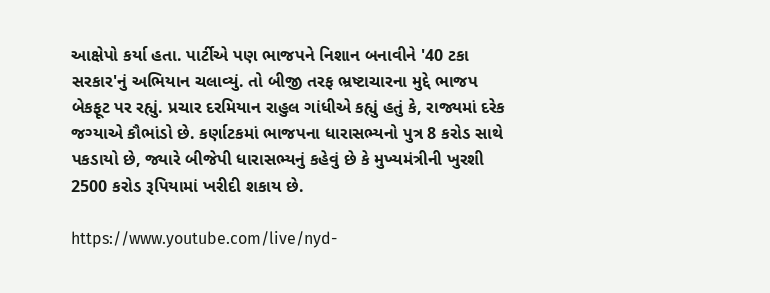આક્ષેપો કર્યા હતા. પાર્ટીએ પણ ભાજપને નિશાન બનાવીને '40 ટકા સરકાર'નું અભિયાન ચલાવ્યું. તો બીજી તરફ ભ્રષ્ટાચારના મુદ્દે ભાજપ બેકફૂટ પર રહ્યું. પ્રચાર દરમિયાન રાહુલ ગાંધીએ કહ્યું હતું કે, રાજ્યમાં દરેક જગ્યાએ કૌભાંડો છે. કર્ણાટકમાં ભાજપના ધારાસભ્યનો પુત્ર 8 કરોડ સાથે પકડાયો છે, જ્યારે બીજેપી ધારાસભ્યનું કહેવું છે કે મુખ્યમંત્રીની ખુરશી 2500 કરોડ રૂપિયામાં ખરીદી શકાય છે.

https://www.youtube.com/live/nyd-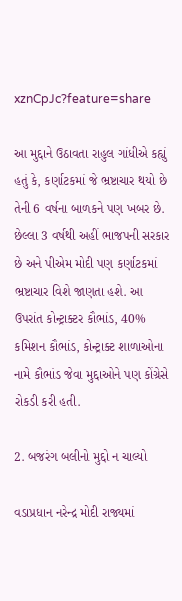xznCpJc?feature=share

આ મુદ્દાને ઉઠાવતા રાહુલ ગાંધીએ કહ્યું હતું કે, કર્ણાટકમાં જે ભ્રષ્ટાચાર થયો છે તેની 6 વર્ષના બાળકને પણ ખબર છે. છેલ્લા 3 વર્ષથી અહીં ભાજપની સરકાર છે અને પીએમ મોદી પણ કર્ણાટકમાં ભ્રષ્ટાચાર વિશે જાણતા હશે. આ ઉપરાંત કોન્ટ્રાક્ટર કૌભાંડ, 40% કમિશન કૌભાંડ, કોન્ટ્રાક્ટ શાળાઓના નામે કૌભાંડ જેવા મુદ્દાઓને પણ કોંગ્રેસે રોકડી કરી હતી.

2. બજરંગ બલીનો મુદ્દો ન ચાલ્યો

વડાપ્રધાન નરેન્દ્ર મોદી રાજ્યમાં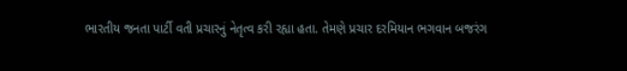ભારતીય જનતા પાર્ટી વતી પ્રચારનું નેતૃત્વ કરી રહ્યા હતા. તેમણે પ્રચાર દરમિયાન ભગવાન બજરંગ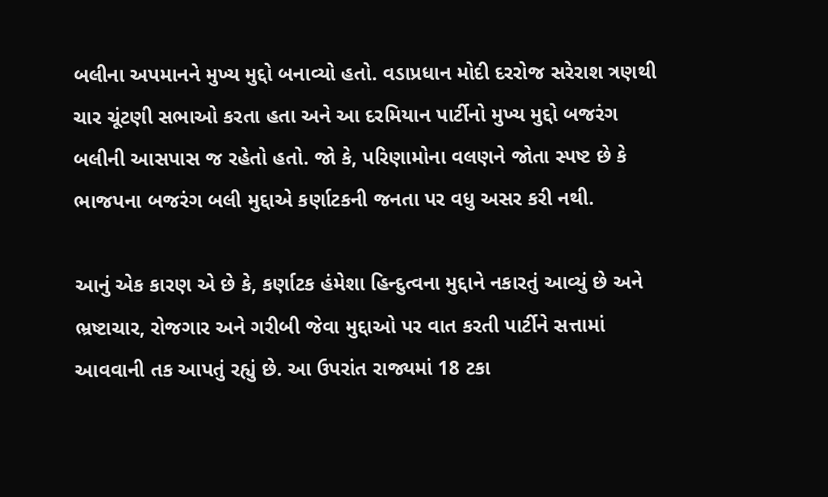બલીના અપમાનને મુખ્ય મુદ્દો બનાવ્યો હતો. વડાપ્રધાન મોદી દરરોજ સરેરાશ ત્રણથી ચાર ચૂંટણી સભાઓ કરતા હતા અને આ દરમિયાન પાર્ટીનો મુખ્ય મુદ્દો બજરંગ બલીની આસપાસ જ રહેતો હતો. જો કે, પરિણામોના વલણને જોતા સ્પષ્ટ છે કે ભાજપના બજરંગ બલી મુદ્દાએ કર્ણાટકની જનતા પર વધુ અસર કરી નથી.

આનું એક કારણ એ છે કે, કર્ણાટક હંમેશા હિન્દુત્વના મુદ્દાને નકારતું આવ્યું છે અને ભ્રષ્ટાચાર, રોજગાર અને ગરીબી જેવા મુદ્દાઓ પર વાત કરતી પાર્ટીને સત્તામાં આવવાની તક આપતું રહ્યું છે. આ ઉપરાંત રાજ્યમાં 18 ટકા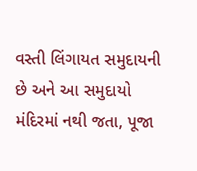વસ્તી લિંગાયત સમુદાયની છે અને આ સમુદાયો મંદિરમાં નથી જતા, પૂજા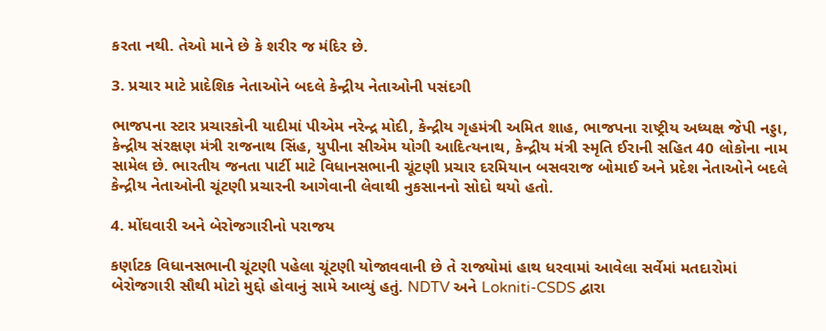કરતા નથી. તેઓ માને છે કે શરીર જ મંદિર છે.

3. પ્રચાર માટે પ્રાદેશિક નેતાઓને બદલે કેન્દ્રીય નેતાઓની પસંદગી

ભાજપના સ્ટાર પ્રચારકોની યાદીમાં પીએમ નરેન્દ્ર મોદી, કેન્દ્રીય ગૃહમંત્રી અમિત શાહ, ભાજપના રાષ્ટ્રીય અધ્યક્ષ જેપી નડ્ડા, કેન્દ્રીય સંરક્ષણ મંત્રી રાજનાથ સિંહ, યુપીના સીએમ યોગી આદિત્યનાથ, કેન્દ્રીય મંત્રી સ્મૃતિ ઈરાની સહિત 40 લોકોના નામ સામેલ છે. ભારતીય જનતા પાર્ટી માટે વિધાનસભાની ચૂંટણી પ્રચાર દરમિયાન બસવરાજ બોમાઈ અને પ્રદેશ નેતાઓને બદલે કેન્દ્રીય નેતાઓની ચૂંટણી પ્રચારની આગેવાની લેવાથી નુકસાનનો સોદો થયો હતો.

4. મોંઘવારી અને બેરોજગારીનો પરાજય

કર્ણાટક વિધાનસભાની ચૂંટણી પહેલા ચૂંટણી યોજાવવાની છે તે રાજ્યોમાં હાથ ધરવામાં આવેલા સર્વેમાં મતદારોમાં બેરોજગારી સૌથી મોટો મુદ્દો હોવાનું સામે આવ્યું હતું. NDTV અને Lokniti-CSDS દ્વારા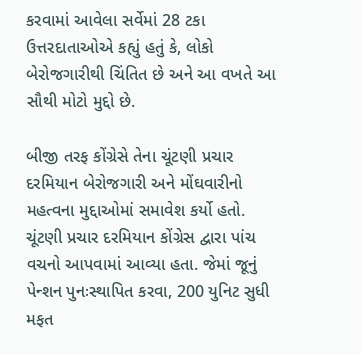કરવામાં આવેલા સર્વેમાં 28 ટકા ઉત્તરદાતાઓએ કહ્યું હતું કે, લોકો બેરોજગારીથી ચિંતિત છે અને આ વખતે આ સૌથી મોટો મુદ્દો છે.

બીજી તરફ કોંગ્રેસે તેના ચૂંટણી પ્રચાર દરમિયાન બેરોજગારી અને મોંઘવારીનો મહત્વના મુદ્દાઓમાં સમાવેશ કર્યો હતો. ચૂંટણી પ્રચાર દરમિયાન કોંગ્રેસ દ્વારા પાંચ વચનો આપવામાં આવ્યા હતા. જેમાં જૂનું પેન્શન પુનઃસ્થાપિત કરવા, 200 યુનિટ સુધી મફત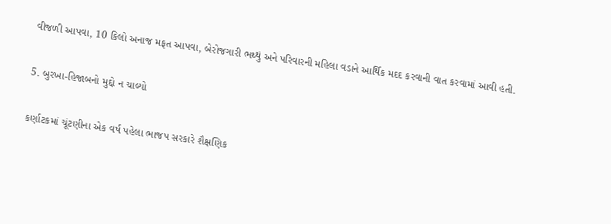વીજળી આપવા, 10 કિલો અનાજ મફત આપવા, બેરોજગારી ભથ્થું અને પરિવારની મહિલા વડાને આર્થિક મદદ કરવાની વાત કરવામાં આવી હતી.

5. બુરખા-હિજાબનો મુદ્દો ન ચાલ્યો

કર્ણાટકમાં ચૂંટણીના એક વર્ષ પહેલા ભાજપ સરકારે શૈક્ષણિક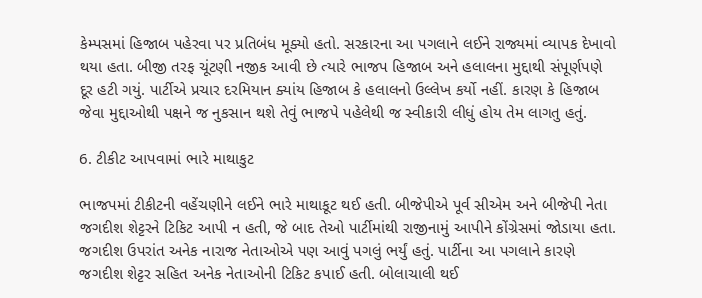કેમ્પસમાં હિજાબ પહેરવા પર પ્રતિબંધ મૂક્યો હતો. સરકારના આ પગલાને લઈને રાજ્યમાં વ્યાપક દેખાવો થયા હતા. બીજી તરફ ચૂંટણી નજીક આવી છે ત્યારે ભાજપ હિજાબ અને હલાલના મુદ્દાથી સંપૂર્ણપણે દૂર હટી ગયું. પાર્ટીએ પ્રચાર દરમિયાન ક્યાંય હિજાબ કે હલાલનો ઉલ્લેખ કર્યો નહીં. કારણ કે હિજાબ જેવા મુદ્દાઓથી પક્ષને જ નુકસાન થશે તેવું ભાજપે પહેલેથી જ સ્વીકારી લીધું હોય તેમ લાગતુ હતું.

6. ટીકીટ આપવામાં ભારે માથાકુટ

ભાજપમાં ટીકીટની વહેંચણીને લઈને ભારે માથાકૂટ થઈ હતી. બીજેપીએ પૂર્વ સીએમ અને બીજેપી નેતા જગદીશ શેટ્ટરને ટિકિટ આપી ન હતી, જે બાદ તેઓ પાર્ટીમાંથી રાજીનામું આપીને કોંગ્રેસમાં જોડાયા હતા. જગદીશ ઉપરાંત અનેક નારાજ નેતાઓએ પણ આવું પગલું ભર્યું હતું. પાર્ટીના આ પગલાને કારણે જગદીશ શેટ્ટર સહિત અનેક નેતાઓની ટિકિટ કપાઈ હતી. બોલાચાલી થઈ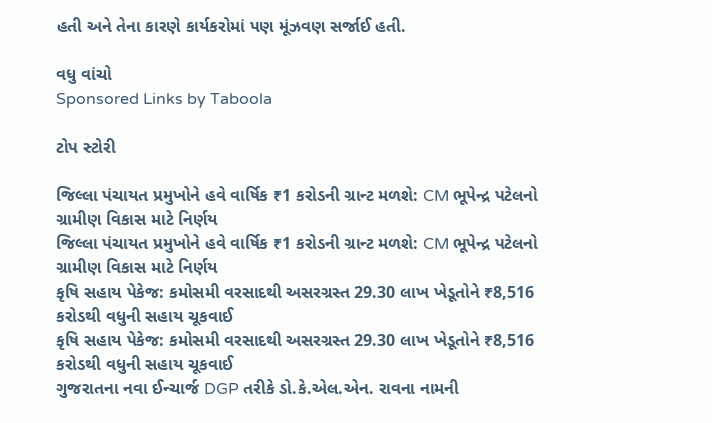હતી અને તેના કારણે કાર્યકરોમાં પણ મૂંઝવણ સર્જાઈ હતી.

વધુ વાંચો
Sponsored Links by Taboola

ટોપ સ્ટોરી

જિલ્લા પંચાયત પ્રમુખોને હવે વાર્ષિક ₹1 કરોડની ગ્રાન્ટ મળશે: CM ભૂપેન્દ્ર પટેલનો ગ્રામીણ વિકાસ માટે નિર્ણય
જિલ્લા પંચાયત પ્રમુખોને હવે વાર્ષિક ₹1 કરોડની ગ્રાન્ટ મળશે: CM ભૂપેન્દ્ર પટેલનો ગ્રામીણ વિકાસ માટે નિર્ણય
કૃષિ સહાય પેકેજ: કમોસમી વરસાદથી અસરગ્રસ્ત 29.30 લાખ ખેડૂતોને ₹8,516 કરોડથી વધુની સહાય ચૂકવાઈ
કૃષિ સહાય પેકેજ: કમોસમી વરસાદથી અસરગ્રસ્ત 29.30 લાખ ખેડૂતોને ₹8,516 કરોડથી વધુની સહાય ચૂકવાઈ
ગુજરાતના નવા ઈન્ચાર્જ DGP તરીકે ડો.કે.એલ.એન. રાવના નામની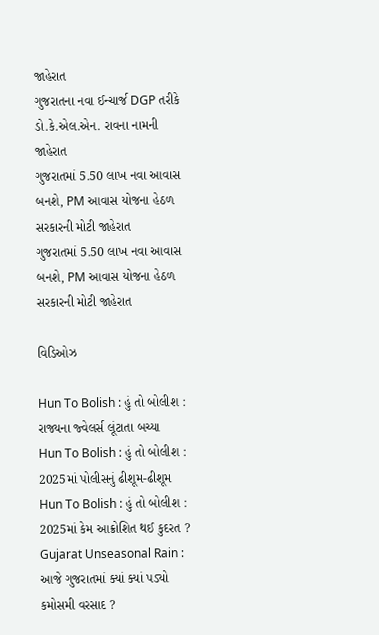જાહેરાત
ગુજરાતના નવા ઈન્ચાર્જ DGP તરીકે ડો.કે.એલ.એન. રાવના નામની જાહેરાત
ગુજરાતમાં 5.50 લાખ નવા આવાસ બનશે, PM આવાસ યોજના હેઠળ સરકારની મોટી જાહેરાત
ગુજરાતમાં 5.50 લાખ નવા આવાસ બનશે, PM આવાસ યોજના હેઠળ સરકારની મોટી જાહેરાત

વિડિઓઝ

Hun To Bolish : હું તો બોલીશ : રાજ્યના જ્વેલર્સ લૂંટાતા બચ્યા
Hun To Bolish : હું તો બોલીશ : 2025માં પોલીસનું ઢીશૂમ-ઢીશૂમ
Hun To Bolish : હું તો બોલીશ : 2025માં કેમ આક્રોશિત થઈ કુદરત ?
Gujarat Unseasonal Rain : આજે ગુજરાતમાં ક્યાં ક્યાં પડ્યો કમોસમી વરસાદ ?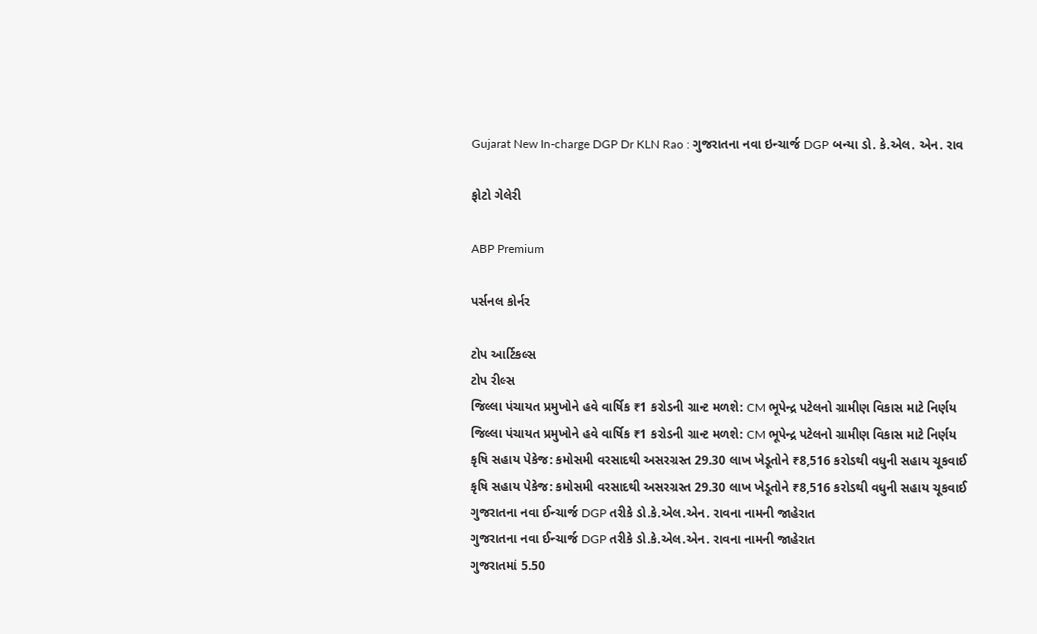Gujarat New In-charge DGP Dr KLN Rao : ગુજરાતના નવા ઇન્ચાર્જ DGP બન્યા ડો. કે.એલ. એન. રાવ

ફોટો ગેલેરી

ABP Premium

પર્સનલ કોર્નર

ટોપ આર્ટિકલ્સ
ટોપ રીલ્સ
જિલ્લા પંચાયત પ્રમુખોને હવે વાર્ષિક ₹1 કરોડની ગ્રાન્ટ મળશે: CM ભૂપેન્દ્ર પટેલનો ગ્રામીણ વિકાસ માટે નિર્ણય
જિલ્લા પંચાયત પ્રમુખોને હવે વાર્ષિક ₹1 કરોડની ગ્રાન્ટ મળશે: CM ભૂપેન્દ્ર પટેલનો ગ્રામીણ વિકાસ માટે નિર્ણય
કૃષિ સહાય પેકેજ: કમોસમી વરસાદથી અસરગ્રસ્ત 29.30 લાખ ખેડૂતોને ₹8,516 કરોડથી વધુની સહાય ચૂકવાઈ
કૃષિ સહાય પેકેજ: કમોસમી વરસાદથી અસરગ્રસ્ત 29.30 લાખ ખેડૂતોને ₹8,516 કરોડથી વધુની સહાય ચૂકવાઈ
ગુજરાતના નવા ઈન્ચાર્જ DGP તરીકે ડો.કે.એલ.એન. રાવના નામની જાહેરાત
ગુજરાતના નવા ઈન્ચાર્જ DGP તરીકે ડો.કે.એલ.એન. રાવના નામની જાહેરાત
ગુજરાતમાં 5.50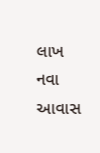લાખ નવા આવાસ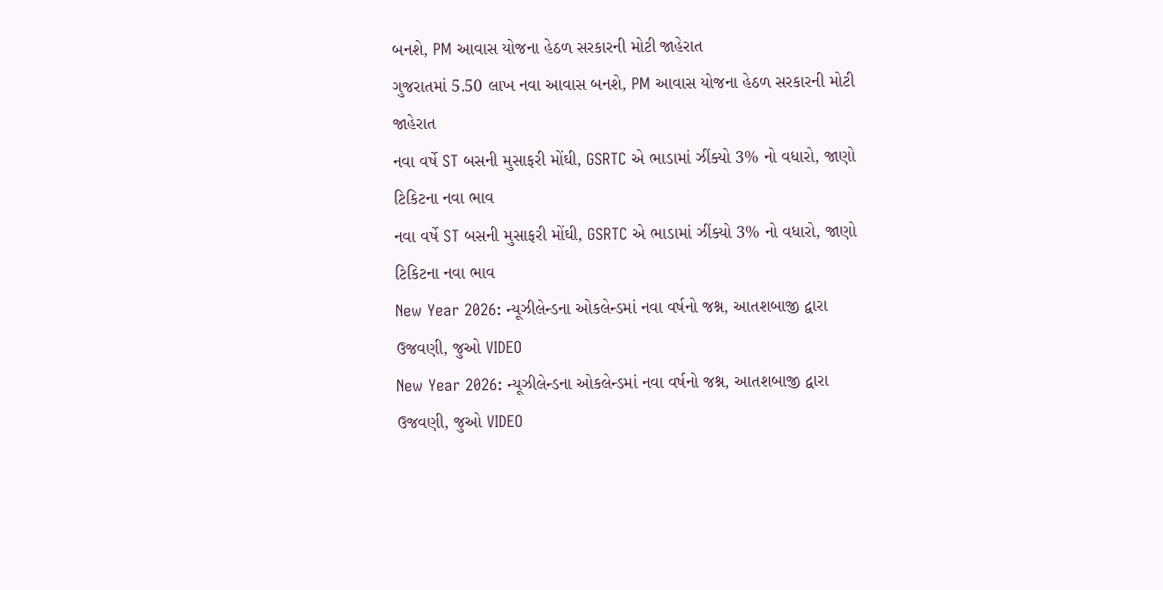બનશે, PM આવાસ યોજના હેઠળ સરકારની મોટી જાહેરાત
ગુજરાતમાં 5.50 લાખ નવા આવાસ બનશે, PM આવાસ યોજના હેઠળ સરકારની મોટી જાહેરાત
નવા વર્ષે ST બસની મુસાફરી મોંઘી, GSRTC એ ભાડામાં ઝીંક્યો 3% નો વધારો, જાણો ટિકિટના નવા ભાવ
નવા વર્ષે ST બસની મુસાફરી મોંઘી, GSRTC એ ભાડામાં ઝીંક્યો 3% નો વધારો, જાણો ટિકિટના નવા ભાવ
New Year 2026: ન્યૂઝીલેન્ડના ઓકલેન્ડમાં નવા વર્ષનો જશ્ન, આતશબાજી દ્વારા ઉજવણી, જુઓ VIDEO
New Year 2026: ન્યૂઝીલેન્ડના ઓકલેન્ડમાં નવા વર્ષનો જશ્ન, આતશબાજી દ્વારા ઉજવણી, જુઓ VIDEO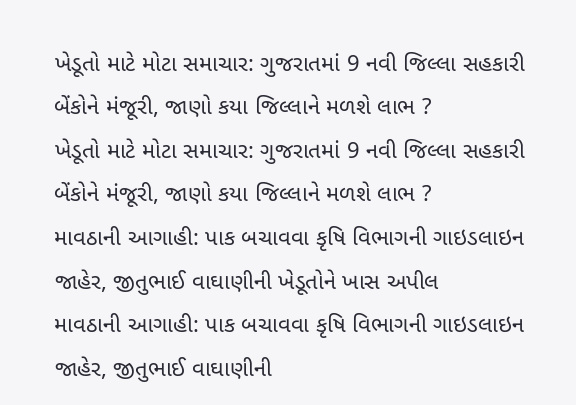ખેડૂતો માટે મોટા સમાચાર: ગુજરાતમાં 9 નવી જિલ્લા સહકારી બેંકોને મંજૂરી, જાણો કયા જિલ્લાને મળશે લાભ ?
ખેડૂતો માટે મોટા સમાચાર: ગુજરાતમાં 9 નવી જિલ્લા સહકારી બેંકોને મંજૂરી, જાણો કયા જિલ્લાને મળશે લાભ ?
માવઠાની આગાહી: પાક બચાવવા કૃષિ વિભાગની ગાઇડલાઇન જાહેર, જીતુભાઈ વાઘાણીની ખેડૂતોને ખાસ અપીલ
માવઠાની આગાહી: પાક બચાવવા કૃષિ વિભાગની ગાઇડલાઇન જાહેર, જીતુભાઈ વાઘાણીની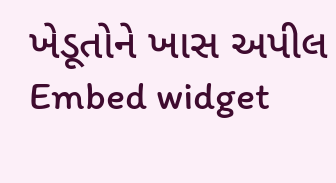ખેડૂતોને ખાસ અપીલ
Embed widget